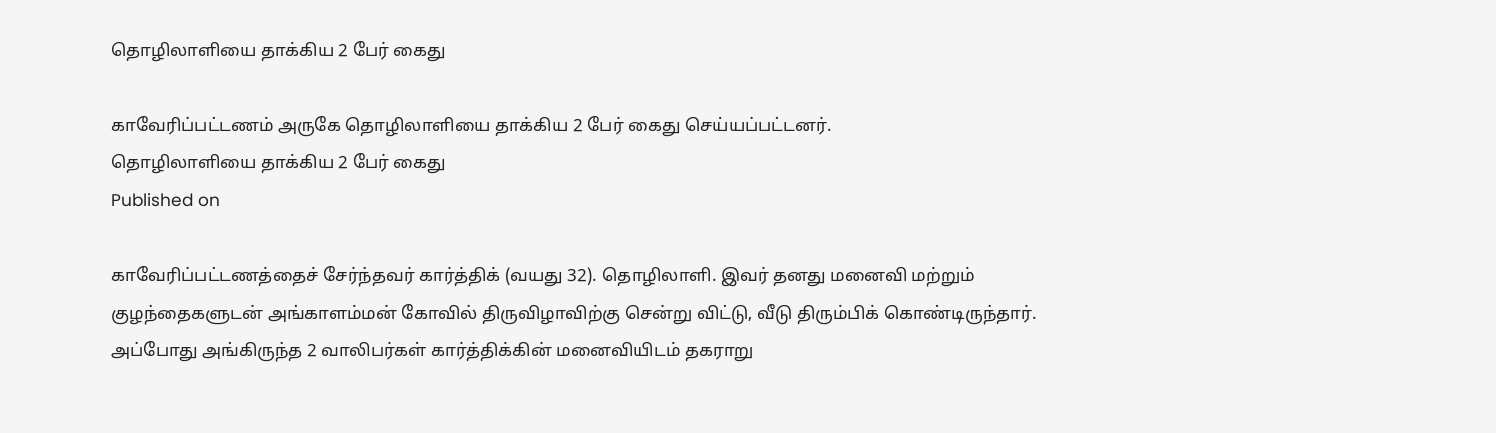தொழிலாளியை தாக்கிய 2 பேர் கைது

காவேரிப்பட்டணம் அருகே தொழிலாளியை தாக்கிய 2 பேர் கைது செய்யப்பட்டனர்.
தொழிலாளியை தாக்கிய 2 பேர் கைது
Published on

காவேரிப்பட்டணத்தைச் சேர்ந்தவர் கார்த்திக் (வயது 32). தொழிலாளி. இவர் தனது மனைவி மற்றும் குழந்தைகளுடன் அங்காளம்மன் கோவில் திருவிழாவிற்கு சென்று விட்டு, வீடு திரும்பிக் கொண்டிருந்தார். அப்போது அங்கிருந்த 2 வாலிபர்கள் கார்த்திக்கின் மனைவியிடம் தகராறு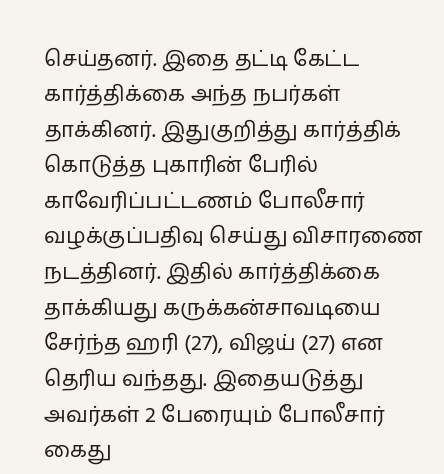செய்தனர். இதை தட்டி கேட்ட கார்த்திக்கை அந்த நபர்கள் தாக்கினர். இதுகுறித்து கார்த்திக் கொடுத்த புகாரின் பேரில் காவேரிப்பட்டணம் போலீசார் வழக்குப்பதிவு செய்து விசாரணை நடத்தினர். இதில் கார்த்திக்கை தாக்கியது கருக்கன்சாவடியை சேர்ந்த ஹரி (27), விஜய் (27) என தெரிய வந்தது. இதையடுத்து அவர்கள் 2 பேரையும் போலீசார் கைது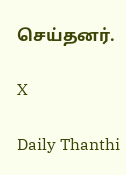செய்தனர்.

X

Daily Thanthi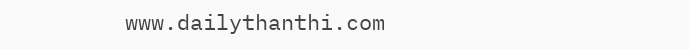www.dailythanthi.com